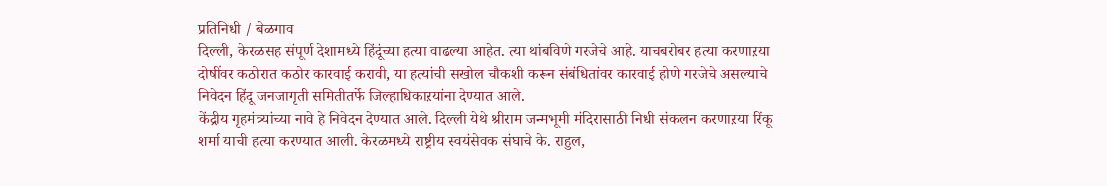प्रतिनिधी / बेळगाव
दिल्ली, केरळसह संपूर्ण देशामध्ये हिंदूंच्या हत्या वाढल्या आहेत. त्या थांबविणे गरजेचे आहे. याचबरोबर हत्या करणाऱया दोषींवर कठोरात कठोर कारवाई करावी, या हत्यांची सखोल चौकशी करून संबंधितांवर कारवाई होणे गरजेचे असल्याचे निवेदन हिंदू जनजागृती समितीतर्फे जिल्हाधिकाऱयांना देण्यात आले.
केंद्रीय गृहमंत्र्यांच्या नावे हे निवेदन देण्यात आले. दिल्ली येथे श्रीराम जन्मभूमी मंदिरासाठी निधी संकलन करणाऱया रिंकू शर्मा याची हत्या करण्यात आली. केरळमध्ये राष्ट्रीय स्वयंसेवक संघाचे के. राहुल,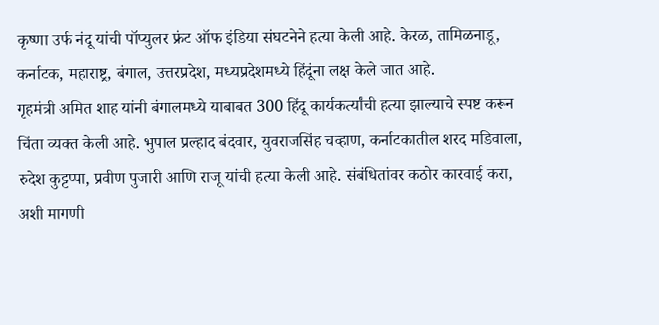कृष्णा उर्फ नंदू यांची पॉप्युलर फ्रंट ऑफ इंडिया संघटनेने हत्या केली आहे. केरळ, तामिळनाडू, कर्नाटक, महाराष्ट्र, बंगाल, उत्तरप्रदेश, मध्यप्रदेशमध्ये हिंदूंना लक्ष केले जात आहे.
गृहमंत्री अमित शाह यांनी बंगालमध्ये याबाबत 300 हिंदू कार्यकर्त्यांची हत्या झाल्याचे स्पष्ट करून चिंता व्यक्त केली आहे. भुपाल प्रल्हाद बंदवार, युवराजसिंह चव्हाण, कर्नाटकातील शरद मडिवाला, रुदेश कुट्टप्पा, प्रवीण पुजारी आणि राजू यांची हत्या केली आहे. संबंधितांवर कठोर कारवाई करा, अशी मागणी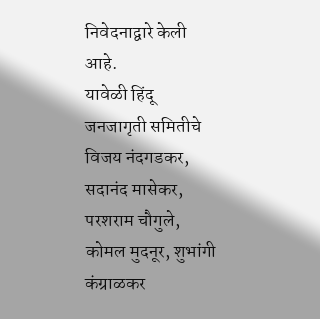निवेदनाद्वारे केली आहे.
यावेळी हिंदू जनजागृती समितीचे विजय नंदगडकर, सदानंद मासेकर, परशराम चौगुले, कोमल मुदनूर, शुभांगी कंग्राळकर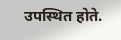उपस्थित होते.